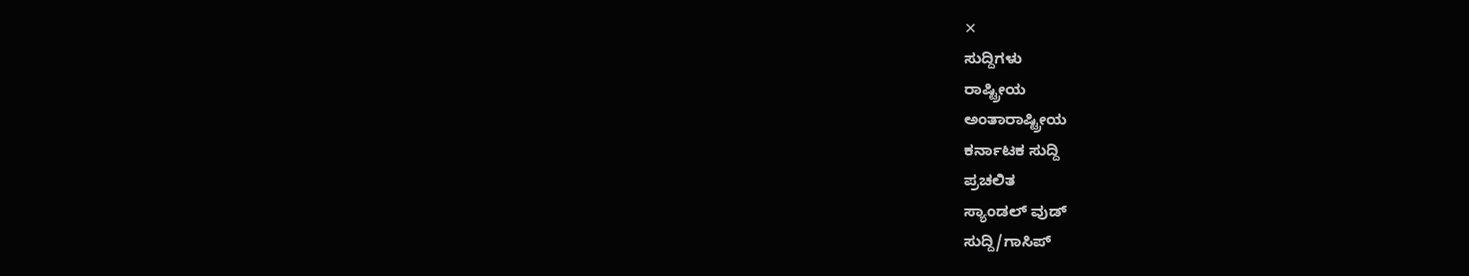✕
ಸುದ್ದಿಗಳು
ರಾಷ್ಟ್ರೀಯ
ಅಂತಾರಾಷ್ಟ್ರೀಯ
ಕರ್ನಾಟಕ ಸುದ್ದಿ
ಪ್ರಚಲಿತ
ಸ್ಯಾಂಡಲ್ ವುಡ್
ಸುದ್ದಿ/ಗಾಸಿಪ್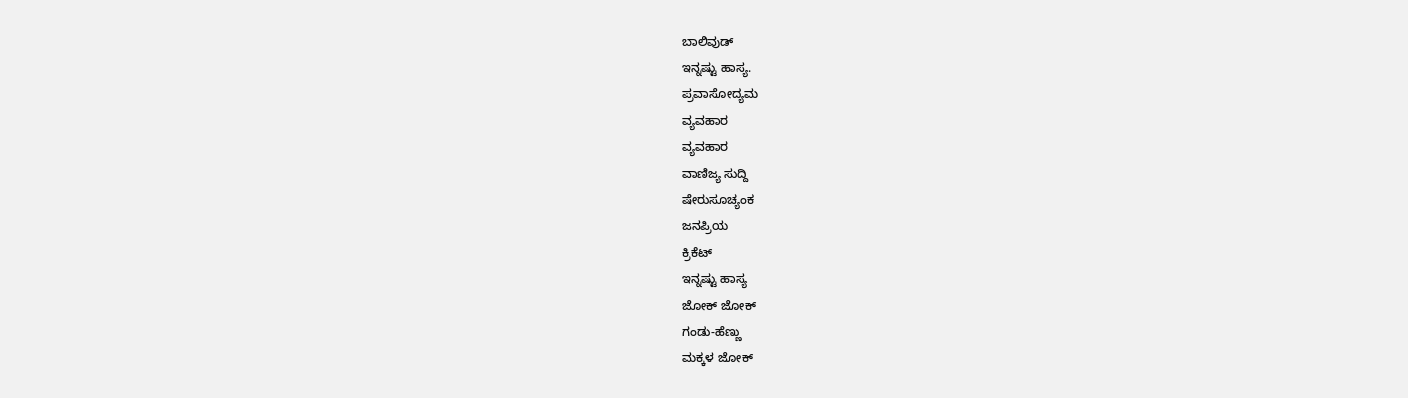ಬಾಲಿವುಡ್
ಇನ್ನಷ್ಟು ಹಾಸ್ಯ.
ಪ್ರವಾಸೋದ್ಯಮ
ವ್ಯವಹಾರ
ವ್ಯವಹಾರ
ವಾಣಿಜ್ಯ ಸುದ್ದಿ
ಷೇರುಸೂಚ್ಯಂಕ
ಜನಪ್ರಿಯ
ಕ್ರಿಕೆಟ್
ಇನ್ನಷ್ಟು ಹಾಸ್ಯ
ಜೋಕ್ ಜೋಕ್
ಗಂಡು-ಹೆಣ್ಣು
ಮಕ್ಕಳ ಜೋಕ್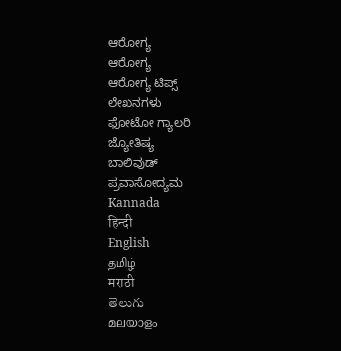ಆರೋಗ್ಯ
ಆರೋಗ್ಯ
ಆರೋಗ್ಯ ಟಿಪ್ಸ್
ಲೇಖನಗಳು
ಫೋಟೋ ಗ್ಯಾಲರಿ
ಜ್ಯೋತಿಷ್ಯ
ಬಾಲಿವುಡ್
ಪ್ರವಾಸೋದ್ಯಮ
Kannada
हिन्दी
English
தமிழ்
मराठी
తెలుగు
മലയാളം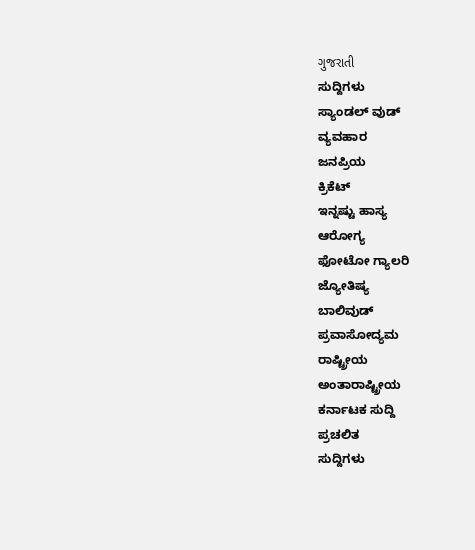ગુજરાતી
ಸುದ್ದಿಗಳು
ಸ್ಯಾಂಡಲ್ ವುಡ್
ವ್ಯವಹಾರ
ಜನಪ್ರಿಯ
ಕ್ರಿಕೆಟ್
ಇನ್ನಷ್ಟು ಹಾಸ್ಯ
ಆರೋಗ್ಯ
ಫೋಟೋ ಗ್ಯಾಲರಿ
ಜ್ಯೋತಿಷ್ಯ
ಬಾಲಿವುಡ್
ಪ್ರವಾಸೋದ್ಯಮ
ರಾಷ್ಟ್ರೀಯ
ಅಂತಾರಾಷ್ಟ್ರೀಯ
ಕರ್ನಾಟಕ ಸುದ್ದಿ
ಪ್ರಚಲಿತ
ಸುದ್ದಿಗಳು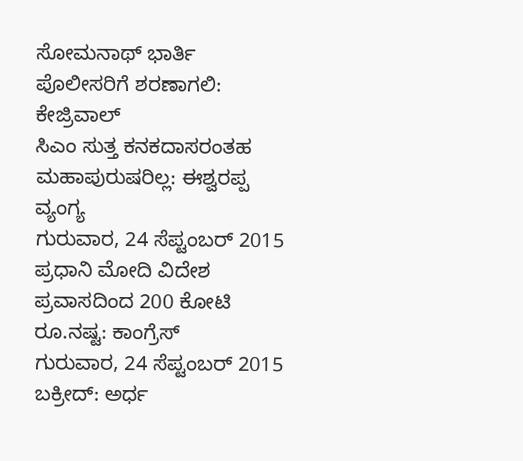ಸೋಮನಾಥ್ ಭಾರ್ತಿ ಪೊಲೀಸರಿಗೆ ಶರಣಾಗಲಿ: ಕೇಜ್ರಿವಾಲ್
ಸಿಎಂ ಸುತ್ತ ಕನಕದಾಸರಂತಹ ಮಹಾಪುರುಷರಿಲ್ಲ: ಈಶ್ವರಪ್ಪ ವ್ಯಂಗ್ಯ
ಗುರುವಾರ, 24 ಸೆಪ್ಟಂಬರ್ 2015
ಪ್ರಧಾನಿ ಮೋದಿ ವಿದೇಶ ಪ್ರವಾಸದಿಂದ 200 ಕೋಟಿ ರೂ.ನಷ್ಟ: ಕಾಂಗ್ರೆಸ್
ಗುರುವಾರ, 24 ಸೆಪ್ಟಂಬರ್ 2015
ಬಕ್ರೀದ್: ಅರ್ಧ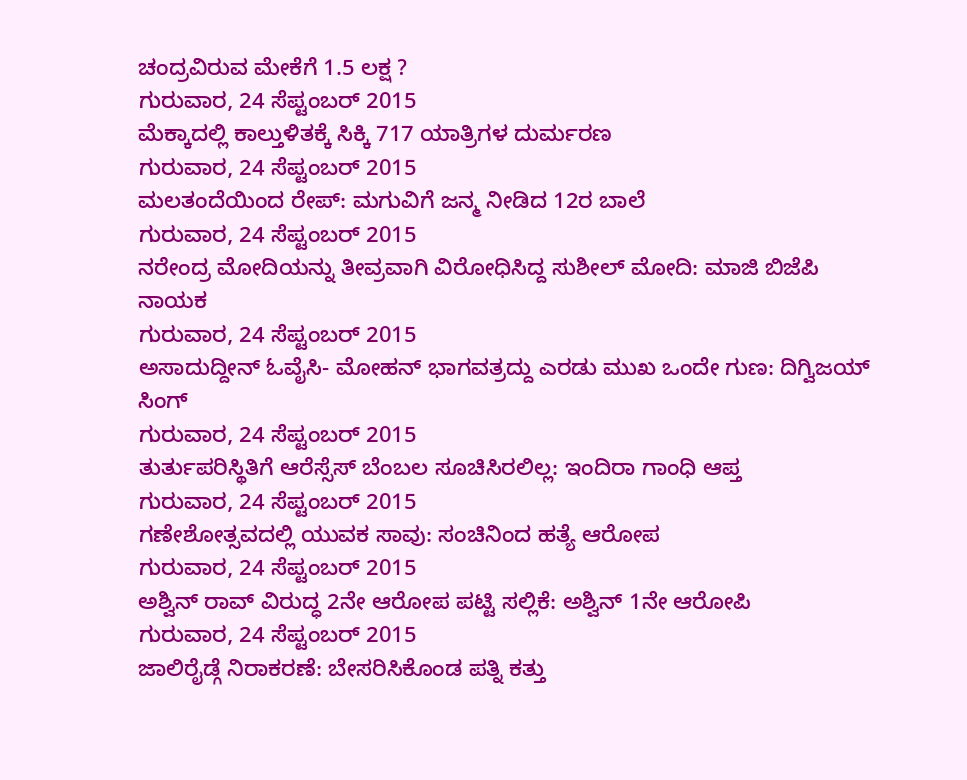ಚಂದ್ರವಿರುವ ಮೇಕೆಗೆ 1.5 ಲಕ್ಷ ?
ಗುರುವಾರ, 24 ಸೆಪ್ಟಂಬರ್ 2015
ಮೆಕ್ಕಾದಲ್ಲಿ ಕಾಲ್ತುಳಿತಕ್ಕೆ ಸಿಕ್ಕಿ 717 ಯಾತ್ರಿಗಳ ದುರ್ಮರಣ
ಗುರುವಾರ, 24 ಸೆಪ್ಟಂಬರ್ 2015
ಮಲತಂದೆಯಿಂದ ರೇಪ್: ಮಗುವಿಗೆ ಜನ್ಮ ನೀಡಿದ 12ರ ಬಾಲೆ
ಗುರುವಾರ, 24 ಸೆಪ್ಟಂಬರ್ 2015
ನರೇಂದ್ರ ಮೋದಿಯನ್ನು ತೀವ್ರವಾಗಿ ವಿರೋಧಿಸಿದ್ದ ಸುಶೀಲ್ ಮೋದಿ: ಮಾಜಿ ಬಿಜೆಪಿ ನಾಯಕ
ಗುರುವಾರ, 24 ಸೆಪ್ಟಂಬರ್ 2015
ಅಸಾದುದ್ದೀನ್ ಓವೈಸಿ- ಮೋಹನ್ ಭಾಗವತ್ರದ್ದು ಎರಡು ಮುಖ ಒಂದೇ ಗುಣ: ದಿಗ್ವಿಜಯ್ ಸಿಂಗ್
ಗುರುವಾರ, 24 ಸೆಪ್ಟಂಬರ್ 2015
ತುರ್ತುಪರಿಸ್ಥಿತಿಗೆ ಆರೆಸ್ಸೆಸ್ ಬೆಂಬಲ ಸೂಚಿಸಿರಲಿಲ್ಲ: ಇಂದಿರಾ ಗಾಂಧಿ ಆಪ್ತ
ಗುರುವಾರ, 24 ಸೆಪ್ಟಂಬರ್ 2015
ಗಣೇಶೋತ್ಸವದಲ್ಲಿ ಯುವಕ ಸಾವು: ಸಂಚಿನಿಂದ ಹತ್ಯೆ ಆರೋಪ
ಗುರುವಾರ, 24 ಸೆಪ್ಟಂಬರ್ 2015
ಅಶ್ವಿನ್ ರಾವ್ ವಿರುದ್ಧ 2ನೇ ಆರೋಪ ಪಟ್ಟಿ ಸಲ್ಲಿಕೆ: ಅಶ್ವಿನ್ 1ನೇ ಆರೋಪಿ
ಗುರುವಾರ, 24 ಸೆಪ್ಟಂಬರ್ 2015
ಜಾಲಿರೈಡ್ಗೆ ನಿರಾಕರಣೆ: ಬೇಸರಿಸಿಕೊಂಡ ಪತ್ನಿ ಕತ್ತು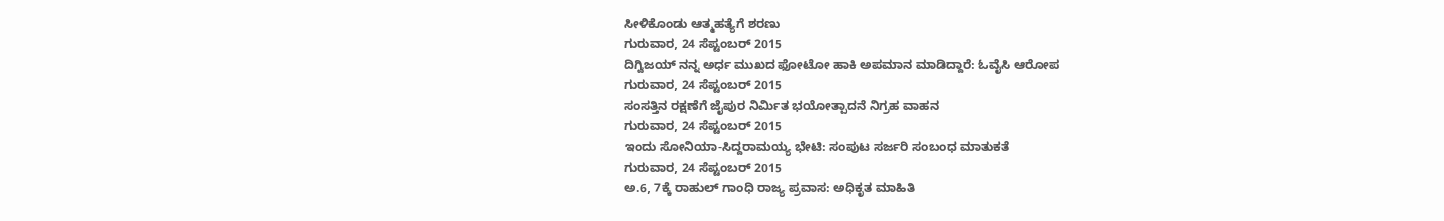ಸೀಳಿಕೊಂಡು ಆತ್ಮಹತ್ಯೆಗೆ ಶರಣು
ಗುರುವಾರ, 24 ಸೆಪ್ಟಂಬರ್ 2015
ದಿಗ್ವಿಜಯ್ ನನ್ನ ಅರ್ಧ ಮುಖದ ಫೋಟೋ ಹಾಕಿ ಅಪಮಾನ ಮಾಡಿದ್ದಾರೆ: ಓವೈಸಿ ಆರೋಪ
ಗುರುವಾರ, 24 ಸೆಪ್ಟಂಬರ್ 2015
ಸಂಸತ್ತಿನ ರಕ್ಷಣೆಗೆ ಜೈಪುರ ನಿರ್ಮಿತ ಭಯೋತ್ಪಾದನೆ ನಿಗ್ರಹ ವಾಹನ
ಗುರುವಾರ, 24 ಸೆಪ್ಟಂಬರ್ 2015
ಇಂದು ಸೋನಿಯಾ-ಸಿದ್ದರಾಮಯ್ಯ ಭೇಟಿ: ಸಂಪುಟ ಸರ್ಜರಿ ಸಂಬಂಧ ಮಾತುಕತೆ
ಗುರುವಾರ, 24 ಸೆಪ್ಟಂಬರ್ 2015
ಅ.6, 7ಕ್ಕೆ ರಾಹುಲ್ ಗಾಂಧಿ ರಾಜ್ಯ ಪ್ರವಾಸ: ಅಧಿಕೃತ ಮಾಹಿತಿ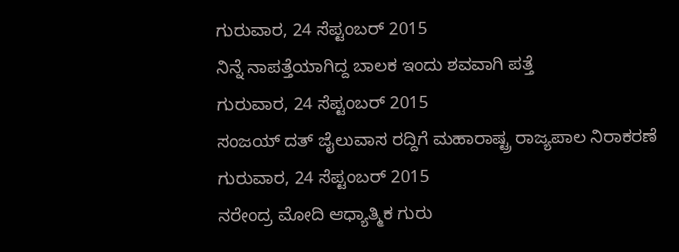ಗುರುವಾರ, 24 ಸೆಪ್ಟಂಬರ್ 2015
ನಿನ್ನೆ ನಾಪತ್ತೆಯಾಗಿದ್ದ ಬಾಲಕ ಇಂದು ಶವವಾಗಿ ಪತ್ತೆ
ಗುರುವಾರ, 24 ಸೆಪ್ಟಂಬರ್ 2015
ಸಂಜಯ್ ದತ್ ಜೈಲುವಾಸ ರದ್ದಿಗೆ ಮಹಾರಾಷ್ಟ್ರ ರಾಜ್ಯಪಾಲ ನಿರಾಕರಣೆ
ಗುರುವಾರ, 24 ಸೆಪ್ಟಂಬರ್ 2015
ನರೇಂದ್ರ ಮೋದಿ ಆಧ್ಯಾತ್ಮಿಕ ಗುರು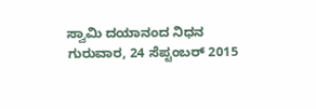ಸ್ವಾಮಿ ದಯಾನಂದ ನಿಧನ
ಗುರುವಾರ, 24 ಸೆಪ್ಟಂಬರ್ 2015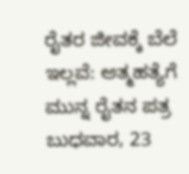ರೈತರ ಜೀವಕ್ಕೆ ಬೆಲೆ ಇಲ್ಲವೆ: ಆತ್ಮಹತ್ಯೆಗೆ ಮುನ್ನ ರೈತನ ಪತ್ರ
ಬುಧವಾರ, 23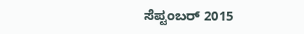ಸೆಪ್ಟಂಬರ್ 2015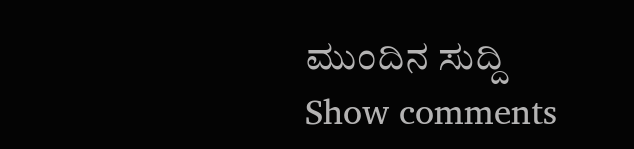ಮುಂದಿನ ಸುದ್ದಿ
Show comments